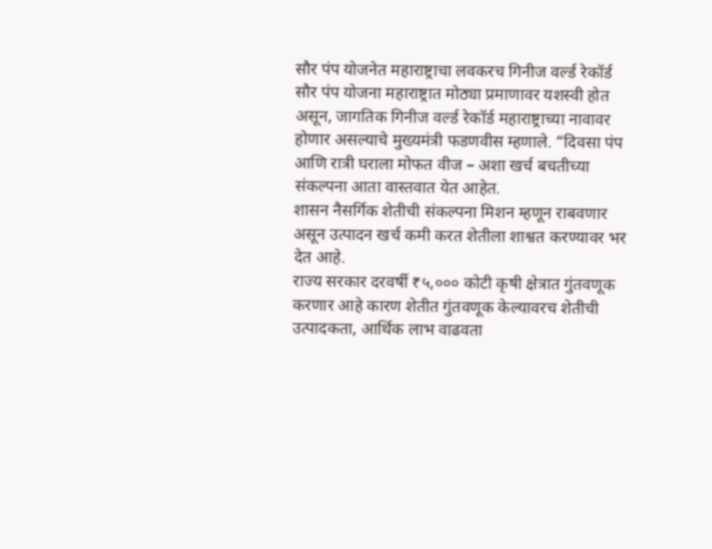सौर पंप योजनेत महाराष्ट्राचा लवकरच गिनीज वर्ल्ड रेकॉर्ड
सौर पंप योजना महाराष्ट्रात मोठ्या प्रमाणावर यशस्वी होत असून, जागतिक गिनीज वर्ल्ड रेकॉर्ड महाराष्ट्राच्या नावावर होणार असल्याचे मुख्यमंत्री फडणवीस म्हणाले. “दिवसा पंप आणि रात्री घराला मोफत वीज – अशा खर्च बचतीच्या संकल्पना आता वास्तवात येत आहेत.
शासन नैसर्गिक शेतीची संकल्पना मिशन म्हणून राबवणार असून उत्पादन खर्च कमी करत शेतीला शाश्वत करण्यावर भर देत आहे.
राज्य सरकार दरवर्षी ₹५,००० कोटी कृषी क्षेत्रात गुंतवणूक करणार आहे कारण शेतीत गुंतवणूक केल्यावरच शेतीची उत्पादकता, आर्थिक लाभ वाढवता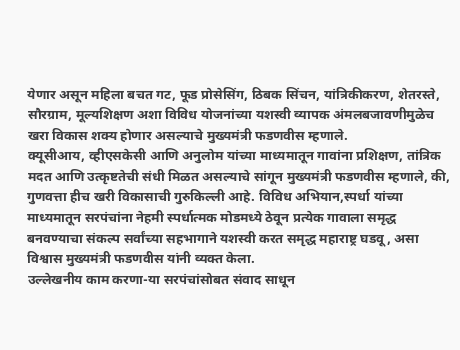येणार असून महिला बचत गट, फूड प्रोसेसिंग, ठिबक सिंचन, यांत्रिकीकरण, शेतरस्ते, सौरग्राम, मूल्यशिक्षण अशा विविध योजनांच्या यशस्वी व्यापक अंमलबजावणीमुळेच खरा विकास शक्य होणार असल्याचे मुख्यमंत्री फडणवीस म्हणाले.
क्यूसीआय, व्हीएसकेसी आणि अनुलोम यांच्या माध्यमातून गावांना प्रशिक्षण, तांत्रिक मदत आणि उत्कृष्टतेची संधी मिळत असल्याचे सांगून मुख्यमंत्री फडणवीस म्हणाले, की, गुणवत्ता हीच खरी विकासाची गुरुकिल्ली आहे. विविध अभियान,स्पर्धा यांच्या माध्यमातून सरपंचांना नेहमी स्पर्धात्मक मोडमध्ये ठेवून प्रत्येक गावाला समृद्ध बनवण्याचा संकल्प सर्वांच्या सहभागाने यशस्वी करत समृद्ध महाराष्ट्र घडवू, असा विश्वास मुख्यमंत्री फडणवीस यांनी व्यक्त केला.
उल्लेखनीय काम करणा-या सरपंचांसोबत संवाद साधून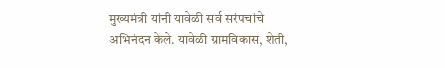मुख्यमंत्री यांनी यावेळी सर्व सरंपचांचे अभिनंदन केले. यावेळी ग्रामविकास, शेती,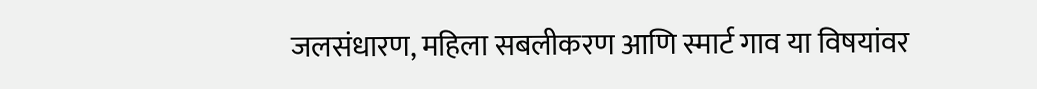जलसंधारण, महिला सबलीकरण आणि स्मार्ट गाव या विषयांवर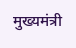मुख्यमंत्री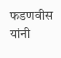फडणवीस यांनी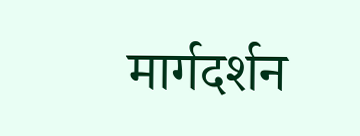मार्गदर्शन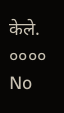केले.
००००
No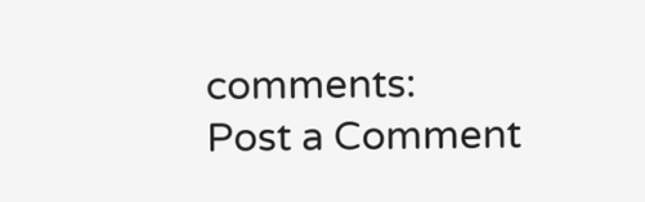comments:
Post a Comment